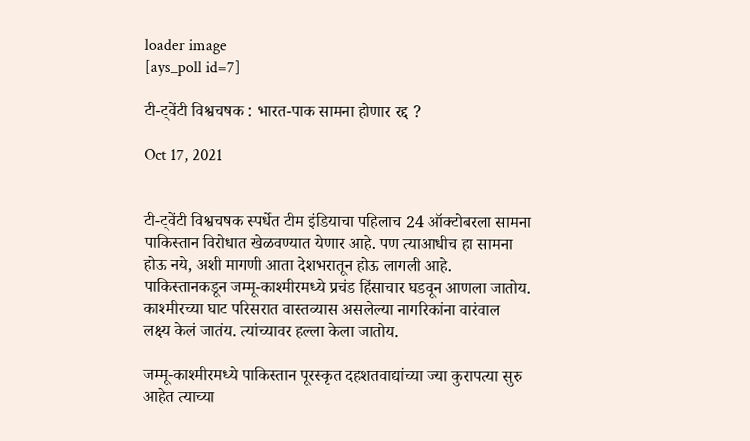loader image
[ays_poll id=7]

टी-ट्वेंटी विश्वचषक : भारत-पाक सामना होणार रद्द ?

Oct 17, 2021


टी-ट्वेंटी विश्वचषक स्पर्धेत टीम इंडियाचा पहिलाच 24 ऑक्टोबरला सामना पाकिस्तान विरोधात खेळवण्यात येणार आहे. पण त्याआधीच हा सामना होऊ नये, अशी मागणी आता देशभरातून होऊ लागली आहे. पाकिस्तानकडून जम्मू-काश्मीरमध्ये प्रचंड हिंसाचार घडवून आणला जातोय. काश्मीरच्या घाट परिसरात वास्तव्यास असलेल्या नागरिकांना वारंवाल लक्ष्य केलं जातंय. त्यांच्यावर हल्ला केला जातोय.

जम्मू-काश्मीरमध्ये पाकिस्तान पूरस्कृत दहशतवाद्यांच्या ज्या कुरापत्या सुरु आहेत त्याच्या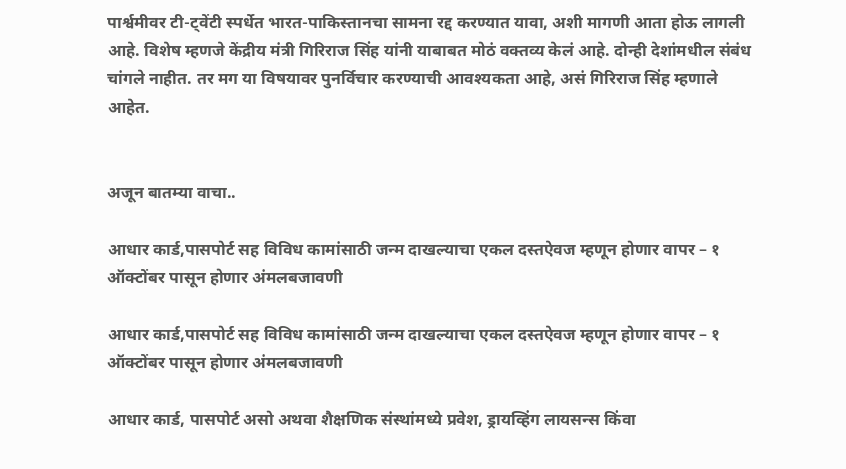पार्श्वमीवर टी-ट्वेंटी स्पर्धेत भारत-पाकिस्तानचा सामना रद्द करण्यात यावा, अशी मागणी आता होऊ लागली आहे. विशेष म्हणजे केंद्रीय मंत्री गिरिराज सिंह यांनी याबाबत मोठं वक्तव्य केलं आहे. दोन्ही देशांमधील संबंध चांगले नाहीत. तर मग या विषयावर पुनर्विचार करण्याची आवश्यकता आहे, असं गिरिराज सिंह म्हणाले आहेत.


अजून बातम्या वाचा..

आधार कार्ड,पासपोर्ट सह विविध कामांसाठी जन्म दाखल्याचा एकल दस्तऐवज म्हणून होणार वापर – १ ऑक्टोंबर पासून होणार अंमलबजावणी

आधार कार्ड,पासपोर्ट सह विविध कामांसाठी जन्म दाखल्याचा एकल दस्तऐवज म्हणून होणार वापर – १ ऑक्टोंबर पासून होणार अंमलबजावणी

आधार कार्ड, पासपोर्ट असो अथवा शैक्षणिक संस्थांमध्ये प्रवेश, ड्रायव्हिंग लायसन्स किंवा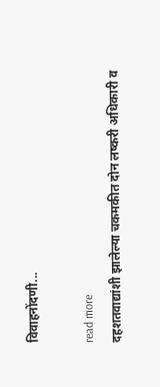विवाहनोंदणी...

read more
दहशतवाद्यांशी झालेल्या चकमकीत दोन लष्करी अधिकारी व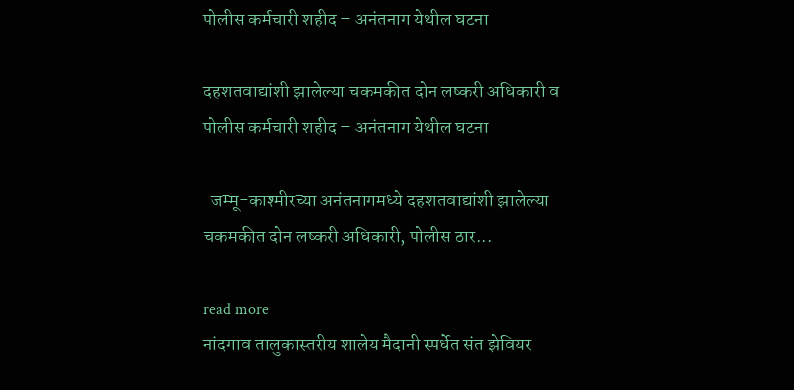पोलीस कर्मचारी शहीद – अनंतनाग येथील घटना

दहशतवाद्यांशी झालेल्या चकमकीत दोन लष्करी अधिकारी व पोलीस कर्मचारी शहीद – अनंतनाग येथील घटना

  जम्मू-काश्मीरच्या अनंतनागमध्ये दहशतवाद्यांशी झालेल्या चकमकीत दोन लष्करी अधिकारी, पोलीस ठार...

read more
नांदगाव तालुकास्तरीय शालेय मैदानी स्पर्धेत संत झेवियर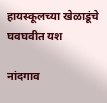हायस्कूलच्या खेळाडूंचे घवघवीत यश

नांदगाव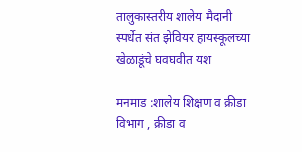तालुकास्तरीय शालेय मैदानी स्पर्धेत संत झेवियर हायस्कूलच्या खेळाडूंचे घवघवीत यश

मनमाड :शालेय शिक्षण व क्रीडा विभाग , क्रीडा व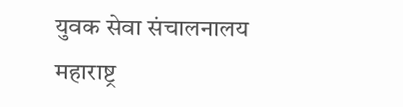युवक सेवा संचालनालय महाराष्ट्र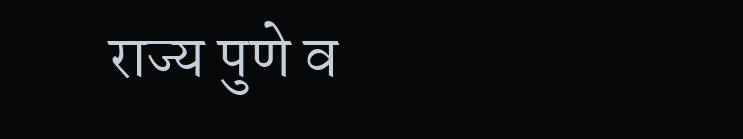राज्य पुणे व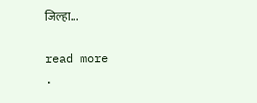जिल्हा...

read more
.